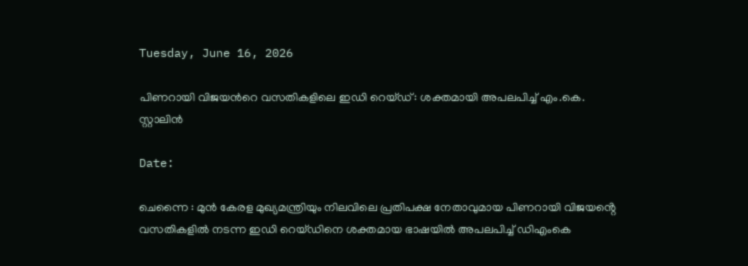Tuesday, June 16, 2026

പിണറായി വിജയന്‍റെ വസതികളിലെ ഇഡി റെയ്ഡ്: ശക്തമായി അപലപിച്ച് എം.കെ. സ്റ്റാലിൻ

Date:

ചെന്നൈ : മുൻ കേരള മുഖ്യമന്ത്രിയും നിലവിലെ പ്രതിപക്ഷ നേതാവുമായ പിണറായി വിജയൻ്റെ വസതികളിൽ നടന്ന ഇഡി റെയ്ഡിനെ ശക്തമായ ഭാഷയിൽ അപലപിച്ച് ഡിഎംകെ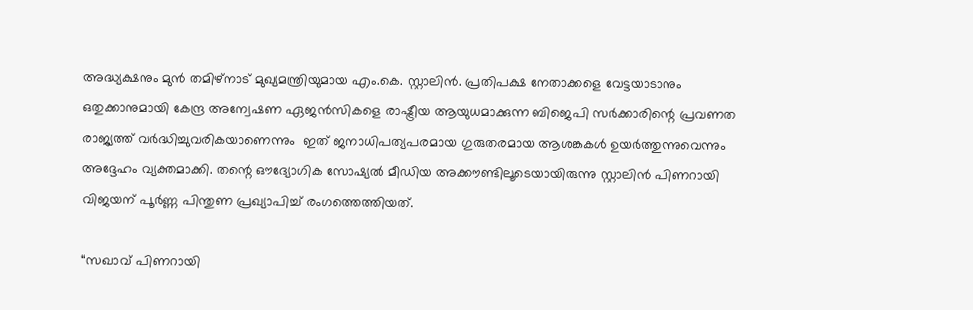അദ്ധ്യക്ഷനും മുൻ തമിഴ്‌നാട് മുഖ്യമന്ത്രിയുമായ എം.കെ. സ്റ്റാലിൻ. പ്രതിപക്ഷ നേതാക്കളെ വേട്ടയാടാനും ഒതുക്കാനുമായി കേന്ദ്ര അന്വേഷണ ഏജൻസികളെ രാഷ്ട്രീയ ആയുധമാക്കുന്ന ബിജെപി സർക്കാരിന്റെ പ്രവണത രാജ്യത്ത് വർദ്ധിച്ചുവരികയാണെന്നും  ഇത് ജനാധിപത്യപരമായ ഗുരുതരമായ ആശങ്കകൾ ഉയർത്തുന്നുവെന്നും അദ്ദേഹം വ്യക്തമാക്കി. തന്റെ ഔദ്യോഗിക സോഷ്യൽ മീഡിയ അക്കൗണ്ടിലൂടെയായിരുന്നു സ്റ്റാലിൻ പിണറായി വിജയന് പൂർണ്ണ പിന്തുണ പ്രഖ്യാപിച്ച് രംഗത്തെത്തിയത്.

“സഖാവ് പിണറായി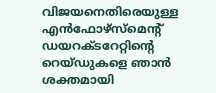വിജയനെതിരെയുള്ള എൻഫോഴ്‌സ്‌മെന്റ് ഡയറക്ടറേറ്റിന്റെ റെയ്ഡുകളെ ഞാൻ ശക്തമായി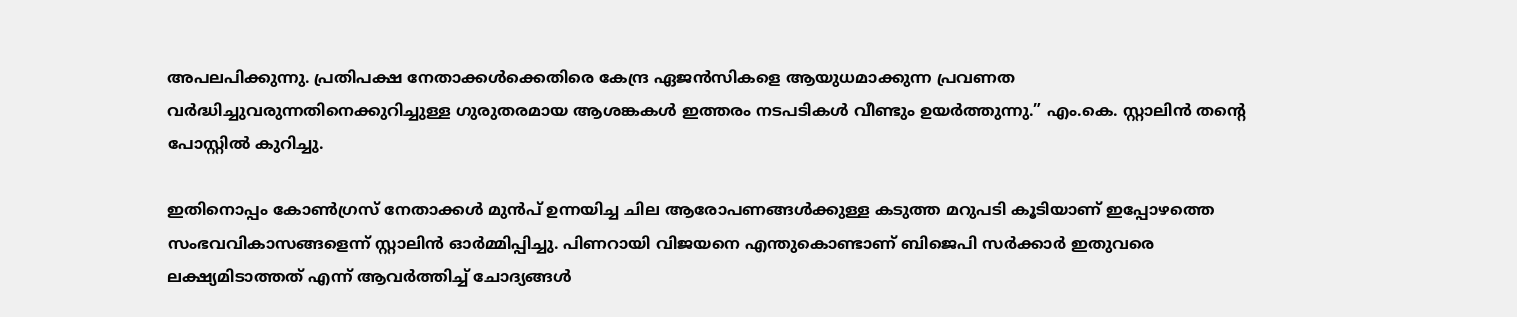അപലപിക്കുന്നു. പ്രതിപക്ഷ നേതാക്കൾക്കെതിരെ കേന്ദ്ര ഏജൻസികളെ ആയുധമാക്കുന്ന പ്രവണത വർദ്ധിച്ചുവരുന്നതിനെക്കുറിച്ചുള്ള ഗുരുതരമായ ആശങ്കകൾ ഇത്തരം നടപടികൾ വീണ്ടും ഉയർത്തുന്നു.” എം.കെ. സ്റ്റാലിൻ തന്റെ പോസ്റ്റിൽ കുറിച്ചു.

ഇതിനൊപ്പം കോൺഗ്രസ് നേതാക്കൾ മുൻപ് ഉന്നയിച്ച ചില ആരോപണങ്ങൾക്കുള്ള കടുത്ത മറുപടി കൂടിയാണ് ഇപ്പോഴത്തെ സംഭവവികാസങ്ങളെന്ന് സ്റ്റാലിൻ ഓർമ്മിപ്പിച്ചു. പിണറായി വിജയനെ എന്തുകൊണ്ടാണ് ബിജെപി സർക്കാർ ഇതുവരെ ലക്ഷ്യമിടാത്തത് എന്ന് ആവർത്തിച്ച് ചോദ്യങ്ങൾ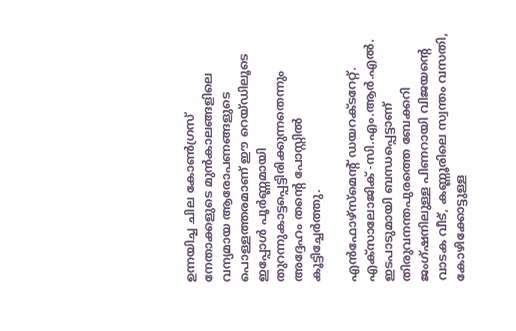ഉന്നയിച്ച ചില കോൺഗ്രസ് നേതാക്കളുടെ മുൻകാലങ്ങളിലെ വന്യമായ ആരോപണങ്ങളുടെ പൊള്ളത്തരമാണ് ഈ റെയ്ഡിലൂടെ ഇപ്പോൾ പൂർണ്ണമായി തുറന്നുകാട്ടപ്പെട്ടിരിക്കുന്നതെന്നും അദ്ദേഹം തന്റെ പോസ്റ്റിൽ കൂട്ടിച്ചേർത്തു.

എൻഫോഴ്‌സ്‌മെന്റ് ഡയറക്ടറേറ്റ്.  എക്‌സാലോജിക് -സി.എം.ആർ.എൽ. ഇടപാടുമായി ബന്ധപ്പെട്ടാണ് തിരുവനന്തപുരത്തെ ബേക്കറി ജംഗ്ഷനിലുള്ള പിണറായി വിജയന്റെ വാടക വീട്, കണ്ണൂരിലെ സ്വന്തം വസതി, കോഴിക്കോട്ടുള്ള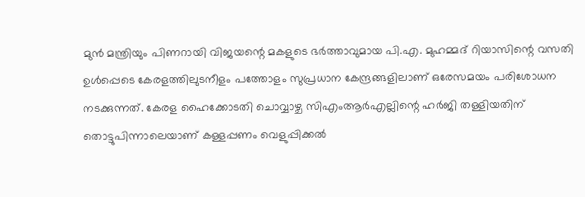മുൻ മന്ത്രിയും പിണറായി വിജയന്റെ മകളുടെ ഭർത്താവുമായ പി.എ. മുഹമ്മദ് റിയാസിന്റെ വസതി ഉൾപ്പെടെ കേരളത്തിലുടനീളം പത്തോളം സുപ്രധാന കേന്ദ്രങ്ങളിലാണ് ഒരേസമയം പരിശോധന നടക്കുന്നത്. കേരള ഹൈക്കോടതി ചൊവ്വാഴ്ച സിഎംആർഎല്ലിന്റെ ഹർജി തള്ളിയതിന് തൊട്ടുപിന്നാലെയാണ് കള്ളപ്പണം വെളുപ്പിക്കൽ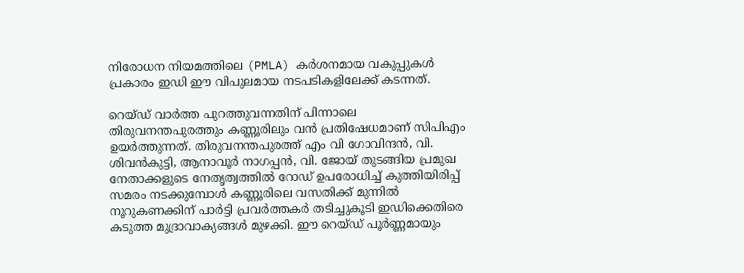നിരോധന നിയമത്തിലെ (PMLA) കർശനമായ വകുപ്പുകൾ പ്രകാരം ഇഡി ഈ വിപുലമായ നടപടികളിലേക്ക് കടന്നത്.

റെയ്ഡ് വാർത്ത പുറത്തുവന്നതിന് പിന്നാലെ തിരുവനന്തപുരത്തും കണ്ണൂരിലും വൻ പ്രതിഷേധമാണ് സിപിഎം ഉയർത്തുന്നത്. തിരുവനന്തപുരത്ത് എം വി ഗോവിന്ദൻ, വി. ശിവൻകുട്ടി, ആനാവൂർ നാഗപ്പൻ, വി. ജോയ് തുടങ്ങിയ പ്രമുഖ നേതാക്കളുടെ നേതൃത്വത്തിൽ റോഡ് ഉപരോധിച്ച് കുത്തിയിരിപ്പ് സമരം നടക്കുമ്പോൾ കണ്ണൂരിലെ വസതിക്ക് മുന്നിൽ നൂറുകണക്കിന് പാർട്ടി പ്രവർത്തകർ തടിച്ചുകൂടി ഇഡിക്കെതിരെ കടുത്ത മുദ്രാവാക്യങ്ങൾ മുഴക്കി. ഈ റെയ്ഡ് പൂർണ്ണമായും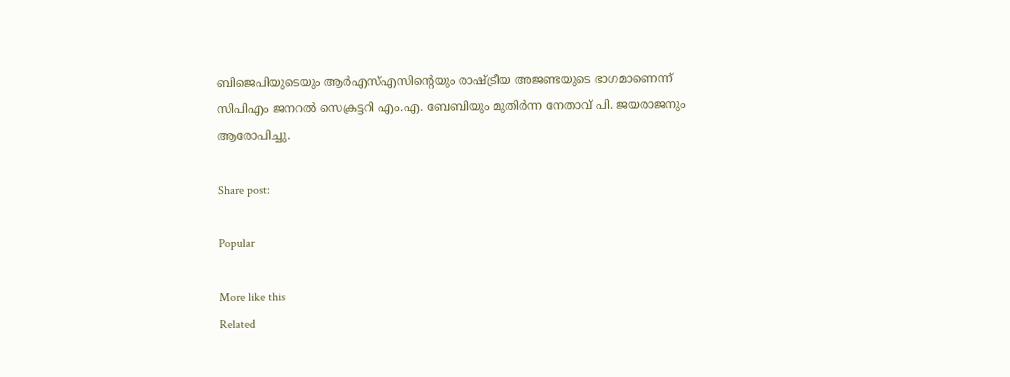ബിജെപിയുടെയും ആർഎസ്എസിന്റെയും രാഷ്ട്രീയ അജണ്ടയുടെ ഭാഗമാണെന്ന് സിപിഎം ജനറൽ സെക്രട്ടറി എം.എ. ബേബിയും മുതിർന്ന നേതാവ് പി. ജയരാജനും ആരോപിച്ചു.

Share post:

Popular

More like this
Related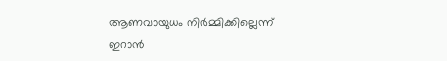ആണവായുധം നിർമ്മിക്കില്ലെന്ന് ഇറാൻ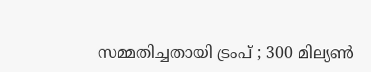സമ്മതിച്ചതായി ട്രംപ് ; 300 മില്യൺ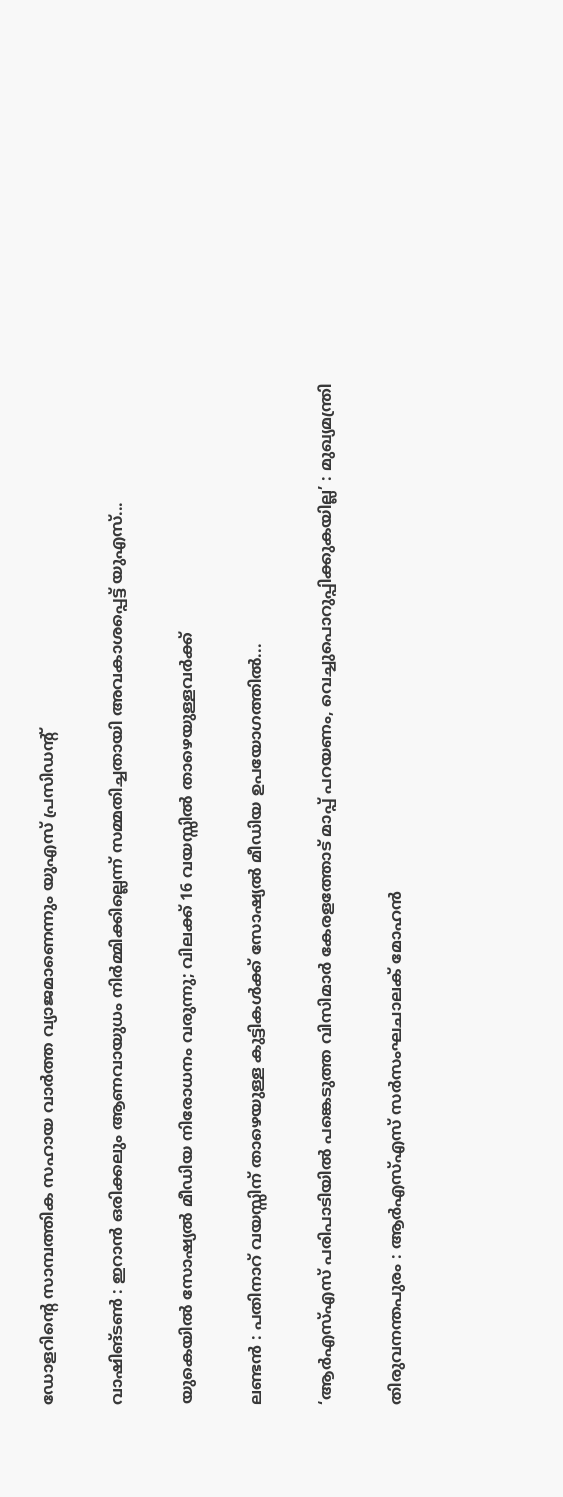ഡോളറിന്‍റെ സാമ്പത്തിക സഹായ വാർത്ത വ്യാജമാണെന്നും യുഎസ് പ്രസിഡൻ്റ്

വാഷിങ്ടൺ : ഇറാൻ ഒരിക്കലും ആണവായുധം നിർമ്മിക്കില്ലെന്ന് സമ്മതിച്ചതായി അവകാശപ്പെട്ട് യുഎസ്...

യുകെയിൽ സോഷ്യൽ മീഡിയ നിരോധനം വരുന്നു; വിലക്ക് 16 വയസ്സിൽ താഴെയുള്ളവർക്ക്

ലണ്ടൻ : പതിനാറ് വയസ്സിന് താഴെയുള്ള കുട്ടികൾക്ക് സോഷ്യൽ മീഡിയ ഉപയോഗത്തിൽ...

‘ആർഎസ്എസ് പരിപാടിയിൽ പങ്കെടുത്ത വിസിമാർ കേരളത്തോട് മാപ്പ് പറയണം, വെച്ചുപൊറുപ്പിക്കുകയില്ല’ : മുഖ്യമന്ത്രി

തിരുവനന്തപുരം : ആർഎസ്എസ് സർസംഘചാലക് മോഹൻ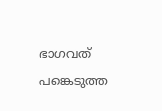ഭാഗവത് പങ്കെടുത്ത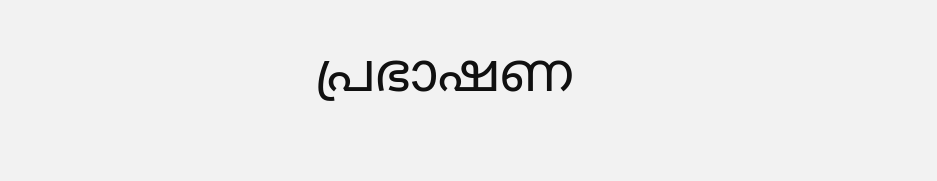പ്രഭാഷണ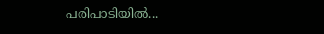പരിപാടിയിൽ...